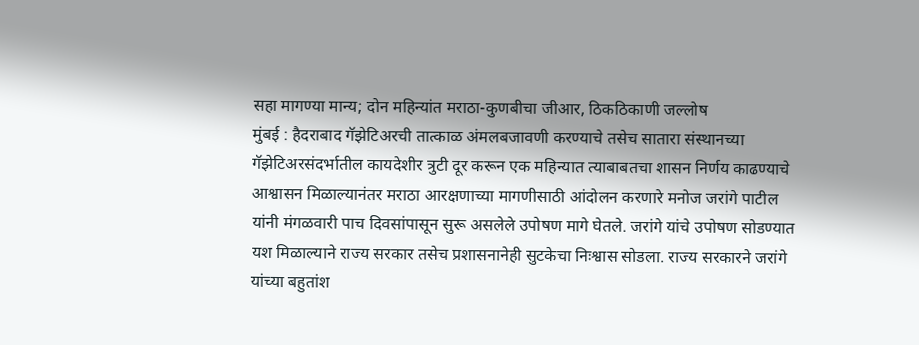सहा मागण्या मान्य; दोन महिन्यांत मराठा-कुणबीचा जीआर, ठिकठिकाणी जल्लोष
मुंबई : हैदराबाद गॅझेटिअरची तात्काळ अंमलबजावणी करण्याचे तसेच सातारा संस्थानच्या गॅझेटिअरसंदर्भातील कायदेशीर त्रुटी दूर करून एक महिन्यात त्याबाबतचा शासन निर्णय काढण्याचे आश्वासन मिळाल्यानंतर मराठा आरक्षणाच्या मागणीसाठी आंदोलन करणारे मनोज जरांगे पाटील यांनी मंगळवारी पाच दिवसांपासून सुरू असलेले उपोषण मागे घेतले. जरांगे यांचे उपोषण सोडण्यात यश मिळाल्याने राज्य सरकार तसेच प्रशासनानेही सुटकेचा निःश्वास सोडला. राज्य सरकारने जरांगे यांच्या बहुतांश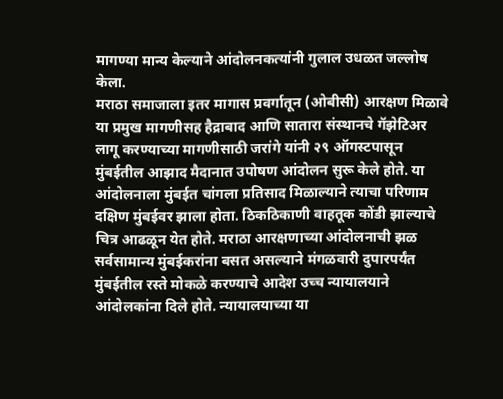मागण्या मान्य केल्याने आंदोलनकत्यांनी गुलाल उधळत जल्लोष केला.
मराठा समाजाला इतर मागास प्रवर्गातून (ओबीसी) आरक्षण मिळावे या प्रमुख मागणीसह हैद्राबाद आणि सातारा संस्थानचे गॅझेटिअर लागू करण्याच्या मागणीसाठी जरांगे यांनी २९ ऑगस्टपासून मुंबईतील आझाद मैदानात उपोषण आंदोलन सुरू केले होते. या आंदोलनाला मुंबईत चांगला प्रतिसाद मिळाल्याने त्याचा परिणाम दक्षिण मुंबईवर झाला होता. ठिकठिकाणी वाहतूक कोंडी झाल्याचे चित्र आढळून येत होते. मराठा आरक्षणाच्या आंदोलनाची झळ सर्वसामान्य मुंबईकरांना बसत असल्याने मंगळवारी दुपारपर्यंत मुंबईतील रस्ते मोकळे करण्याचे आदेश उच्च न्यायालयाने आंदोलकांना दिले होते. न्यायालयाच्या या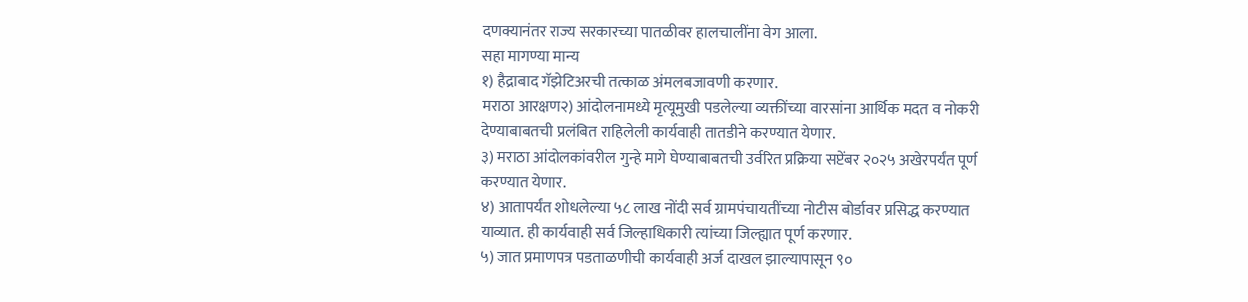दणक्यानंतर राज्य सरकारच्या पातळीवर हालचालींना वेग आला.
सहा मागण्या मान्य
१) हैद्राबाद गॅझेटिअरची तत्काळ अंमलबजावणी करणार.
मराठा आरक्षण२) आंदोलनामध्ये मृत्यूमुखी पडलेल्या व्यक्तींच्या वारसांना आर्थिक मदत व नोकरी देण्याबाबतची प्रलंबित राहिलेली कार्यवाही तातडीने करण्यात येणार.
३) मराठा आंदोलकांवरील गुन्हे मागे घेण्याबाबतची उर्वरित प्रक्रिया सप्टेंबर २०२५ अखेरपर्यंत पूर्ण करण्यात येणार.
४) आतापर्यंत शोधलेल्या ५८ लाख नोंदी सर्व ग्रामपंचायतींच्या नोटीस बोर्डावर प्रसिद्ध करण्यात याव्यात. ही कार्यवाही सर्व जिल्हाधिकारी त्यांच्या जिल्ह्यात पूर्ण करणार.
५) जात प्रमाणपत्र पडताळणीची कार्यवाही अर्ज दाखल झाल्यापासून ९०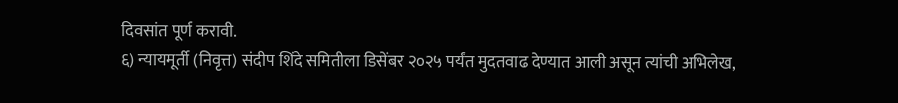दिवसांत पूर्ण करावी.
६) न्यायमूर्ती (निवृत्त) संदीप शिंदे समितीला डिसेंबर २०२५ पर्यंत मुदतवाढ देण्यात आली असून त्यांची अभिलेख,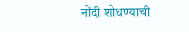नोंदी शोधण्याची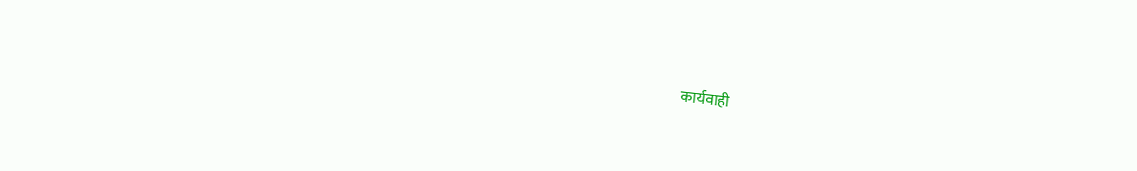कार्यवाही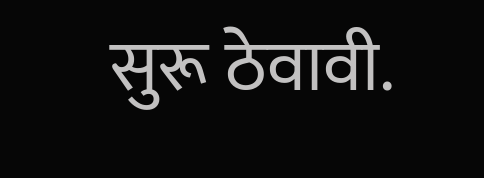सुरू ठेवावी.